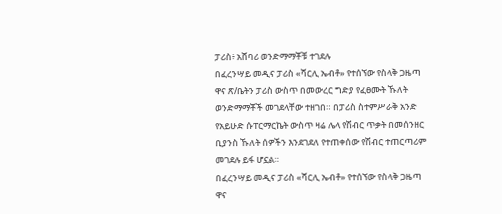ፓሪስ፥ አሸባሪ ወንድማማቾቹ ተገደሉ
በፈረንሣይ መዲና ፓሪስ «ሻርሊ ኤብቶ» የተሰኘው የስላቅ ጋዜጣ ዋና ጽ/ቤትን ፓሪስ ውስጥ በመውረር ግድያ የፈፀሙት ኹለት ወንድማማቾች መገደላቸው ተዘገበ። በፓሪስ ስተምሥራቅ አንድ የአይሁድ ሱፐርማርኬት ውስጥ ዛሬ ሌላ የሽብር ጥቃት በመሰንዘር ቢያንስ ኹለት ሰዎችን እንደገደለ የተጠቀሰው የሽብር ተጠርጣሪም መገደሉ ይፋ ሆኗል።
በፈረንሣይ መዲና ፓሪስ «ሻርሊ ኤብቶ» የተሰኘው የስላቅ ጋዜጣ ዋና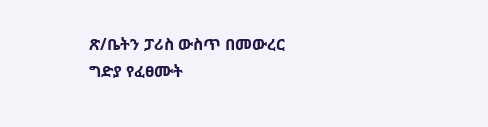ጽ/ቤትን ፓሪስ ውስጥ በመውረር ግድያ የፈፀሙት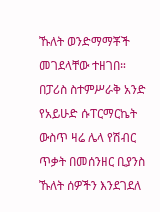ኹለት ወንድማማቾች መገደላቸው ተዘገበ። በፓሪስ ስተምሥራቅ አንድ የአይሁድ ሱፐርማርኬት ውስጥ ዛሬ ሌላ የሽብር ጥቃት በመሰንዘር ቢያንስ ኹለት ሰዎችን እንደገደለ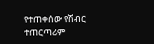የተጠቀሰው የሽብር ተጠርጣሪም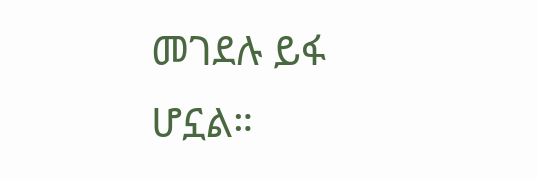መገደሉ ይፋ ሆኗል።